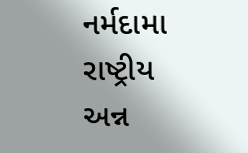નર્મદામા રાષ્ટ્રીય અન્ન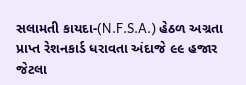સલામતી કાયદા-(N.F.S.A.) હેઠળ અગ્રતા પ્રાપ્ત રેશનકાર્ડ ધરાવતા અંદાજે ૯૯ હજાર જેટલા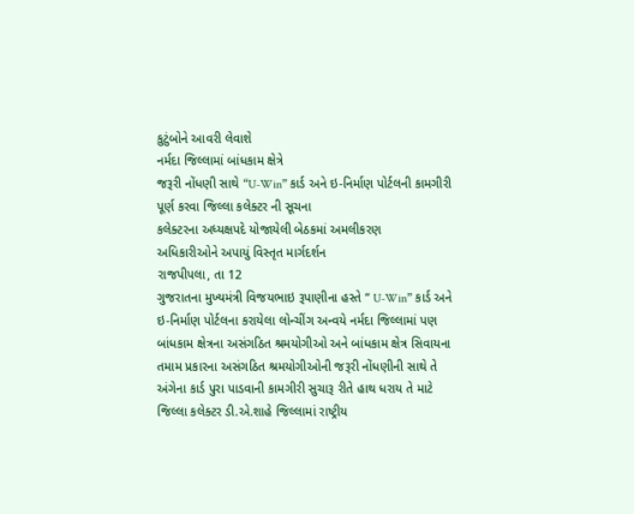કુટુંબોને આવરી લેવાશે
નર્મદા જિલ્લામાં બાંધકામ ક્ષેત્રે
જરૂરી નોંધણી સાથે “U-Win” કાર્ડ અને ઇ-નિર્માણ પોર્ટલની કામગીરી પૂર્ણ કરવા જિલ્લા કલેક્ટર ની સૂચના
કલેક્ટરના અધ્યક્ષપદે યોજાયેલી બેઠકમાં અમલીકરણ
અધિકારીઓને અપાયું વિસ્તૃત માર્ગદર્શન
રાજપીપલા, તા 12
ગુજરાતના મુખ્યમંત્રી વિજયભાઇ રૂપાણીના હસ્તે “ U-Win” કાર્ડ અને ઇ-નિર્માણ પોર્ટલના કરાયેલા લોન્ચીંગ અન્વયે નર્મદા જિલ્લામાં પણ બાંધકામ ક્ષેત્રના અસંગઠિત શ્રમયોગીઓ અને બાંધકામ ક્ષેત્ર સિવાયના તમામ પ્રકારના અસંગઠિત શ્રમયોગીઓની જરૂરી નોંધણીની સાથે તે અંગેના કાર્ડ પુરા પાડવાની કામગીરી સુચારૂ રીતે હાથ ધરાય તે માટે જિલ્લા કલેક્ટર ડી.એ.શાહે જિલ્લામાં રાષ્ટ્રીય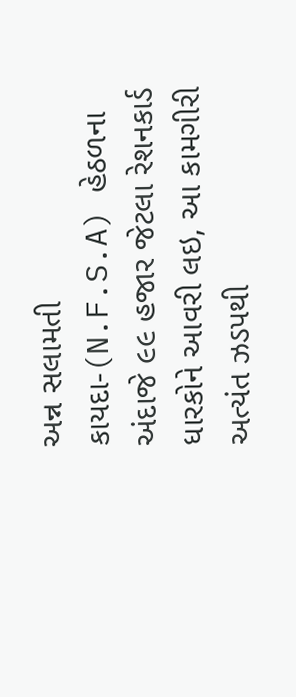અન્ન સલામતી કાયદા-(N.F.S.A) હેઠળના અંદાજે ૯૯ હજાર જેટલા રેશનકાર્ડ ધારકોને આવરી લઇ, આ કામગીરી અત્યંત ઝડપથી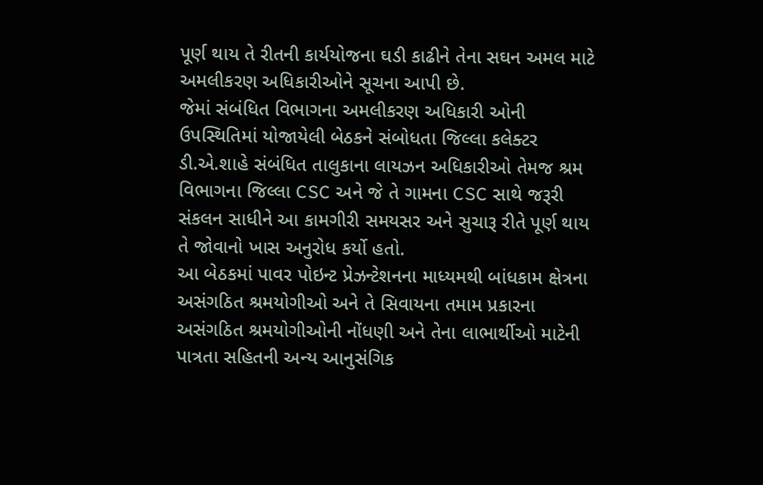પૂર્ણ થાય તે રીતની કાર્યયોજના ઘડી કાઢીને તેના સઘન અમલ માટે અમલીકરણ અધિકારીઓને સૂચના આપી છે.
જેમાં સંબંધિત વિભાગના અમલીકરણ અધિકારી ઓની ઉપસ્થિતિમાં યોજાયેલી બેઠકને સંબોધતા જિલ્લા કલેક્ટર ડી.એ.શાહે સંબંધિત તાલુકાના લાયઝન અધિકારીઓ તેમજ શ્રમ વિભાગના જિલ્લા CSC અને જે તે ગામના CSC સાથે જરૂરી સંકલન સાધીને આ કામગીરી સમયસર અને સુચારૂ રીતે પૂર્ણ થાય તે જોવાનો ખાસ અનુરોધ કર્યો હતો.
આ બેઠકમાં પાવર પોઇન્ટ પ્રેઝન્ટેશનના માધ્યમથી બાંધકામ ક્ષેત્રના અસંગઠિત શ્રમયોગીઓ અને તે સિવાયના તમામ પ્રકારના અસંગઠિત શ્રમયોગીઓની નોંધણી અને તેના લાભાર્થીઓ માટેની પાત્રતા સહિતની અન્ય આનુસંગિક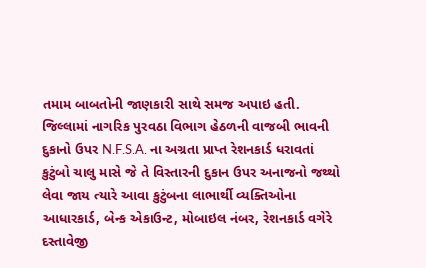તમામ બાબતોની જાણકારી સાથે સમજ અપાઇ હતી.
જિલ્લામાં નાગરિક પુરવઠા વિભાગ હેઠળની વાજબી ભાવની દુકાનો ઉપર N.F.S.A. ના અગ્રતા પ્રાપ્ત રેશનકાર્ડ ધરાવતાં કુટુંબો ચાલુ માસે જે તે વિસ્તારની દુકાન ઉપર અનાજનો જથ્થો લેવા જાય ત્યારે આવા કુટુંબના લાભાર્થી વ્યક્તિઓના આધારકાર્ડ, બેન્ક એકાઉન્ટ, મોબાઇલ નંબર, રેશનકાર્ડ વગેરે દસ્તાવેજી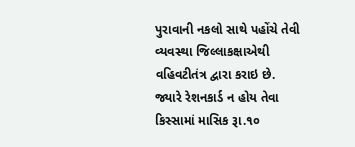પુરાવાની નકલો સાથે પહોંચે તેવી વ્યવસ્થા જિલ્લાકક્ષાએથી વહિવટીતંત્ર દ્વારા કરાઇ છે. જ્યારે રેશનકાર્ડ ન હોય તેવા કિસ્સામાં માસિક રૂા.૧૦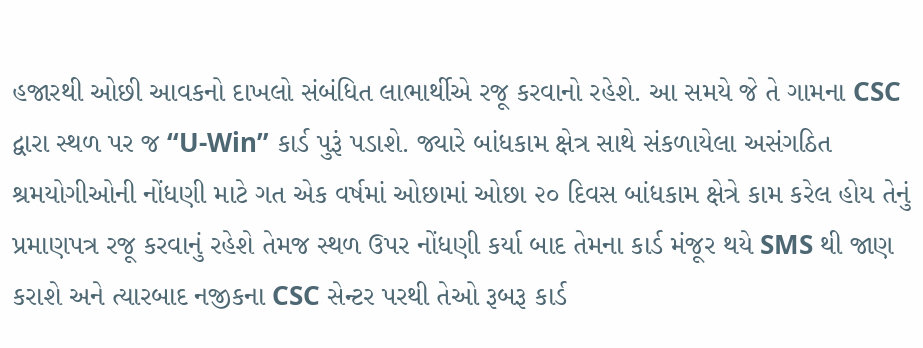હજારથી ઓછી આવકનો દાખલો સંબંધિત લાભાર્થીએ રજૂ કરવાનો રહેશે. આ સમયે જે તે ગામના CSC દ્વારા સ્થળ પર જ “U-Win” કાર્ડ પુરૂં પડાશે. જ્યારે બાંધકામ ક્ષેત્ર સાથે સંકળાયેલા અસંગઠિત શ્રમયોગીઓની નોંધણી માટે ગત એક વર્ષમાં ઓછામાં ઓછા ૨૦ દિવસ બાંધકામ ક્ષેત્રે કામ કરેલ હોય તેનું પ્રમાણપત્ર રજૂ કરવાનું રહેશે તેમજ સ્થળ ઉપર નોંધણી કર્યા બાદ તેમના કાર્ડ મંજૂર થયે SMS થી જાણ કરાશે અને ત્યારબાદ નજીકના CSC સેન્ટર પરથી તેઓ રૂબરૂ કાર્ડ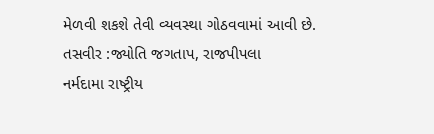મેળવી શકશે તેવી વ્યવસ્થા ગોઠવવામાં આવી છે.
તસવીર :જ્યોતિ જગતાપ, રાજપીપલા
નર્મદામા રાષ્ટ્રીય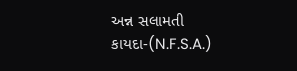અન્ન સલામતી કાયદા-(N.F.S.A.)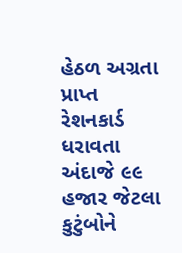હેઠળ અગ્રતા પ્રાપ્ત રેશનકાર્ડ ધરાવતા અંદાજે ૯૯ હજાર જેટલા કુટુંબોને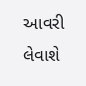આવરી લેવાશે